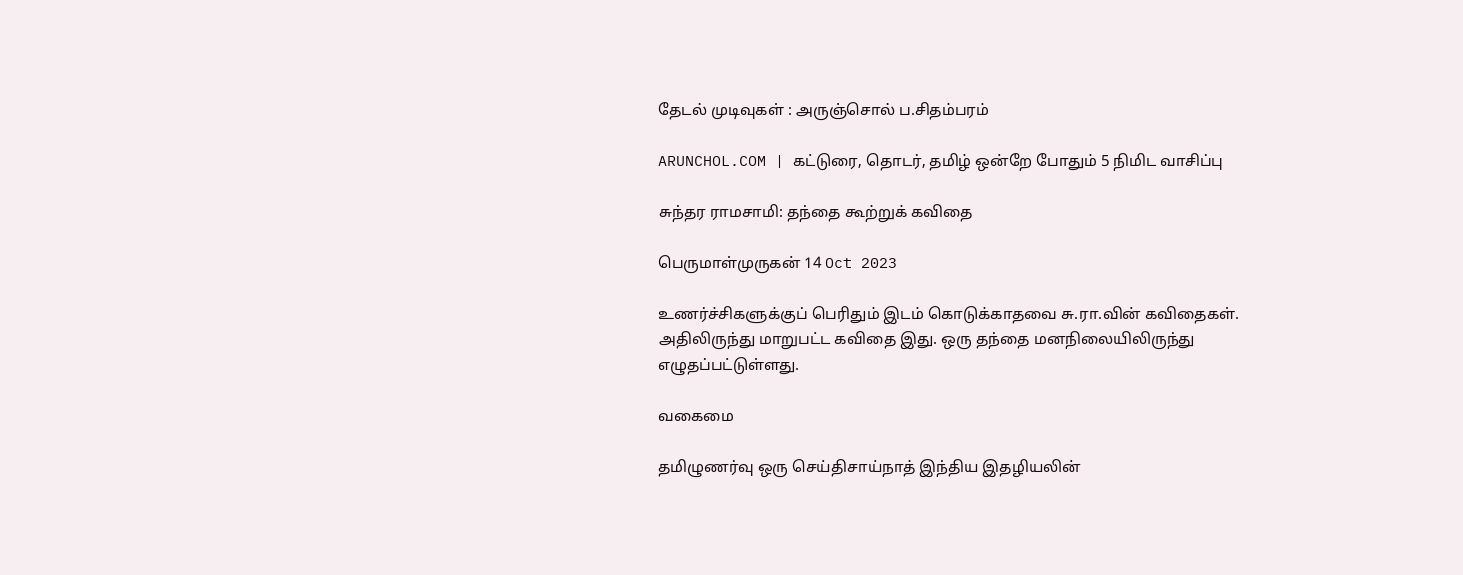தேடல் முடிவுகள் : அருஞ்சொல் ப.சிதம்பரம்

ARUNCHOL.COM | கட்டுரை, தொடர், தமிழ் ஒன்றே போதும் 5 நிமிட வாசிப்பு

சுந்தர ராமசாமி: தந்தை கூற்றுக் கவிதை

பெருமாள்முருகன் 14 Oct 2023

உணர்ச்சிகளுக்குப் பெரிதும் இடம் கொடுக்காதவை சு.ரா.வின் கவிதைகள். அதிலிருந்து மாறுபட்ட கவிதை இது. ஒரு தந்தை மனநிலையிலிருந்து எழுதப்பட்டுள்ளது.

வகைமை

தமிழுணர்வு ஒரு செய்திசாய்நாத் இந்திய இதழியலின்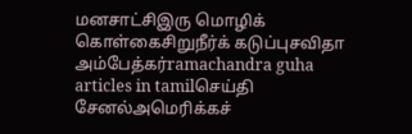மனசாட்சிஇரு மொழிக் கொள்கைசிறுநீர்க் கடுப்புசவிதா அம்பேத்கர்ramachandra guha articles in tamilசெய்தி சேனல்அமெரிக்கச்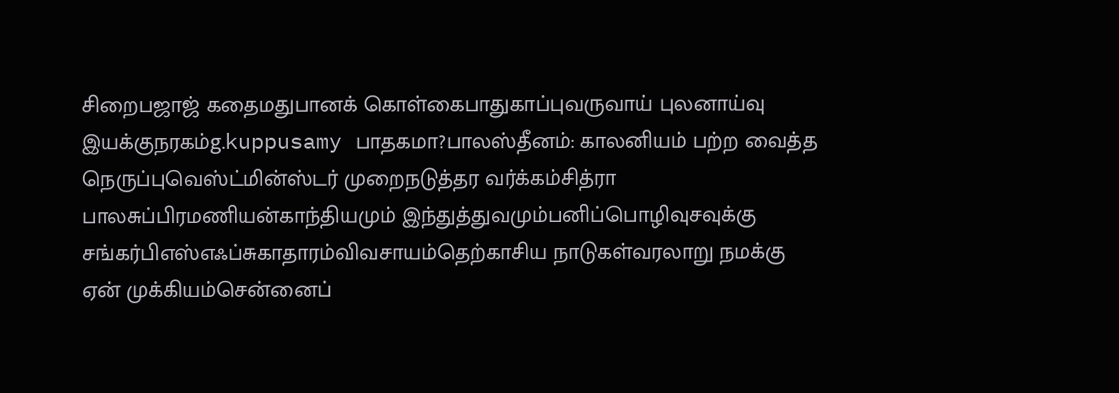சிறைபஜாஜ் கதைமதுபானக் கொள்கைபாதுகாப்புவருவாய் புலனாய்வு இயக்குநரகம்g.kuppusamy பாதகமா?பாலஸ்தீனம்: காலனியம் பற்ற வைத்த நெருப்புவெஸ்ட்மின்ஸ்டர் முறைநடுத்தர வர்க்கம்சித்ரா பாலசுப்பிரமணியன்காந்தியமும் இந்துத்துவமும்பனிப்பொழிவுசவுக்கு சங்கர்பிஎஸ்எஃப்சுகாதாரம்விவசாயம்தெற்காசிய நாடுகள்வரலாறு நமக்கு ஏன் முக்கியம்சென்னைப்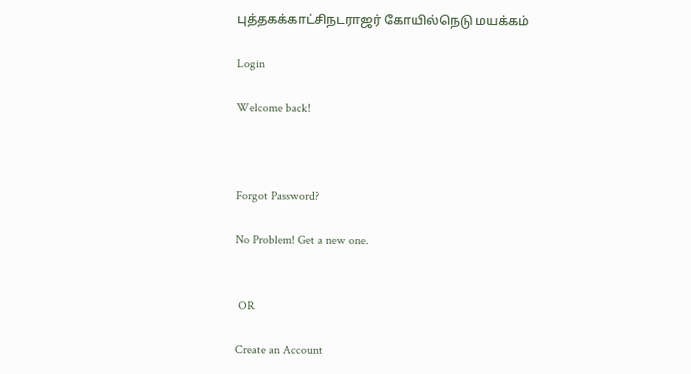புத்தகக்காட்சிநடராஜர் கோயில்நெடு மயக்கம்

Login

Welcome back!



Forgot Password?

No Problem! Get a new one.


 OR

Create an Account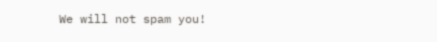We will not spam you!